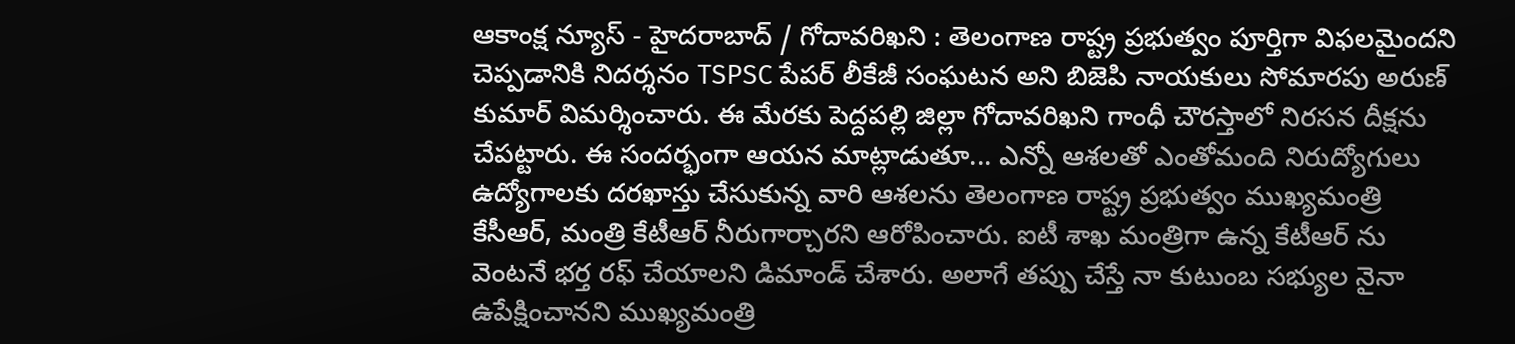ఆకాంక్ష న్యూస్ - హైదరాబాద్ / గోదావరిఖని : తెలంగాణ రాష్ట్ర ప్రభుత్వం పూర్తిగా విఫలమైందని చెప్పడానికి నిదర్శనం TSPSC పేపర్ లీకేజీ సంఘటన అని బిజెపి నాయకులు సోమారపు అరుణ్ కుమార్ విమర్శించారు. ఈ మేరకు పెద్దపల్లి జిల్లా గోదావరిఖని గాంధీ చౌరస్తాలో నిరసన దీక్షను చేపట్టారు. ఈ సందర్భంగా ఆయన మాట్లాడుతూ... ఎన్నో ఆశలతో ఎంతోమంది నిరుద్యోగులు ఉద్యోగాలకు దరఖాస్తు చేసుకున్న వారి ఆశలను తెలంగాణ రాష్ట్ర ప్రభుత్వం ముఖ్యమంత్రి కేసీఆర్, మంత్రి కేటీఆర్ నీరుగార్చారని ఆరోపించారు. ఐటీ శాఖ మంత్రిగా ఉన్న కేటీఆర్ ను వెంటనే భర్త రఫ్ చేయాలని డిమాండ్ చేశారు. అలాగే తప్పు చేస్తే నా కుటుంబ సభ్యుల నైనా ఉపేక్షించానని ముఖ్యమంత్రి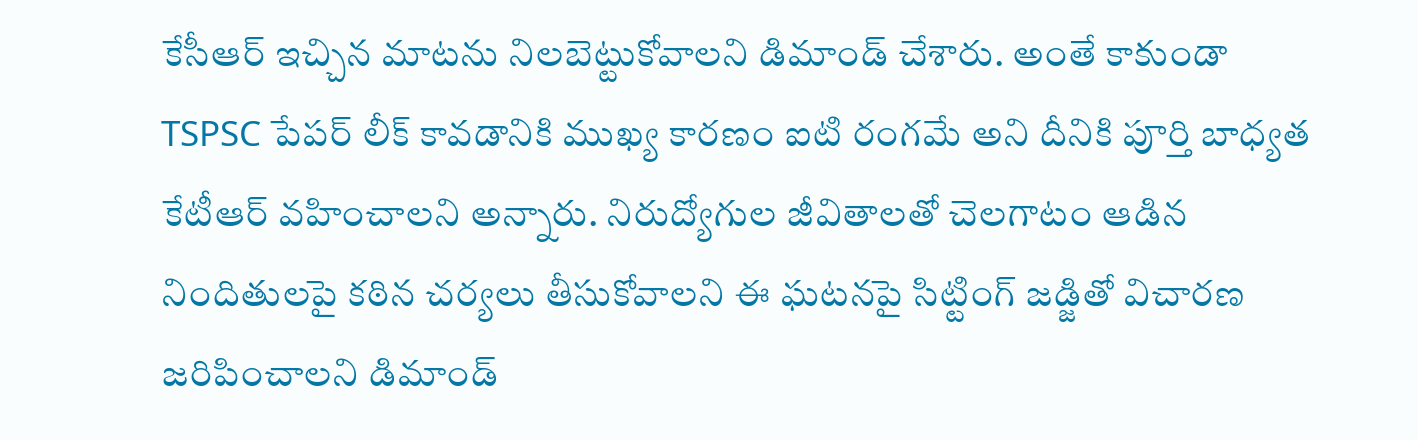కేసీఆర్ ఇచ్చిన మాటను నిలబెట్టుకోవాలని డిమాండ్ చేశారు. అంతే కాకుండా TSPSC పేపర్ లీక్ కావడానికి ముఖ్య కారణం ఐటి రంగమే అని దీనికి పూర్తి బాధ్యత కేటీఆర్ వహించాలని అన్నారు. నిరుద్యోగుల జీవితాలతో చెలగాటం ఆడిన నిందితులపై కఠిన చర్యలు తీసుకోవాలని ఈ ఘటనపై సిట్టింగ్ జడ్జితో విచారణ జరిపించాలని డిమాండ్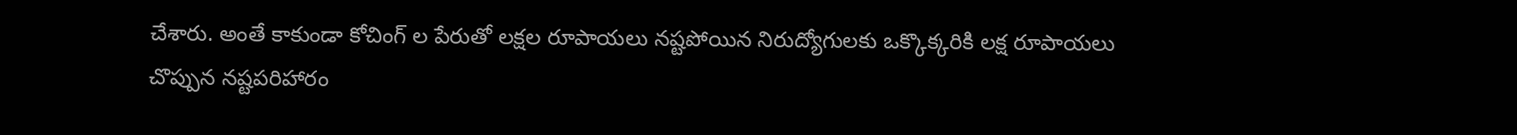చేశారు. అంతే కాకుండా కోచింగ్ ల పేరుతో లక్షల రూపాయలు నష్టపోయిన నిరుద్యోగులకు ఒక్కొక్కరికి లక్ష రూపాయలు చొప్పున నష్టపరిహారం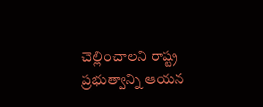చెల్లించాలని రాష్ట్ర ప్రభుత్వాన్ని ఆయన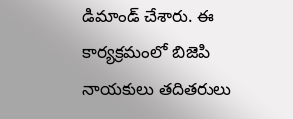డిమాండ్ చేశారు. ఈ కార్యక్రమంలో బిజెపి నాయకులు తదితరులు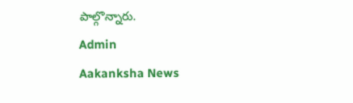పాల్గొన్నారు.
Admin
Aakanksha News